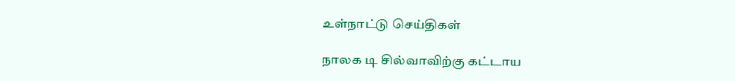உள்நாட்டு செய்திகள்

நாலக டி சில்வாவிற்கு கட்டாய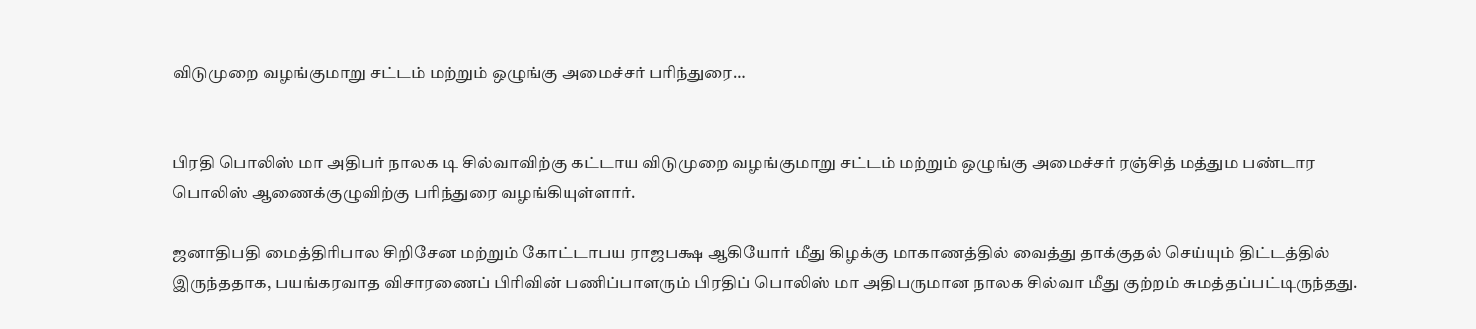விடுமுறை வழங்குமாறு சட்டம் மற்றும் ஒழுங்கு அமைச்சர் பரிந்துரை…


பிரதி பொலிஸ் மா அதிபர் நாலக டி சில்வாவிற்கு கட்டாய விடுமுறை வழங்குமாறு சட்டம் மற்றும் ஒழுங்கு அமைச்சர் ரஞ்சித் மத்தும பண்டார பொலிஸ் ஆணைக்குழுவிற்கு பரிந்துரை வழங்கியுள்ளார்.

ஜனாதிபதி மைத்திரிபால சிறிசேன மற்றும் கோட்டாபய ராஜபக்ஷ ஆகியோர் மீது கிழக்கு மாகாணத்தில் வைத்து தாக்குதல் செய்யும் திட்டத்தில் இருந்ததாக, பயங்கரவாத விசாரணைப் பிரிவின் பணிப்பாளரும் பிரதிப் பொலிஸ் மா அதிபருமான நாலக சில்வா மீது குற்றம் சுமத்தப்பட்டிருந்தது.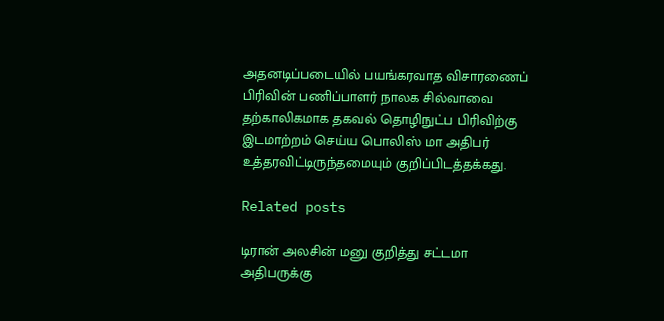அதனடிப்படையில் பயங்கரவாத விசாரணைப் பிரிவின் பணிப்பாளர் நாலக சில்வாவை தற்காலிகமாக தகவல் தொழிநுட்ப பிரிவிற்கு இடமாற்றம் செய்ய பொலிஸ் மா அதிபர் உத்தரவிட்டிருந்தமையும் குறிப்பிடத்தக்கது.

Related posts

டிரான் அலசின் மனு குறித்து சட்டமா அதிபருக்கு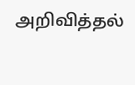அறிவித்தல்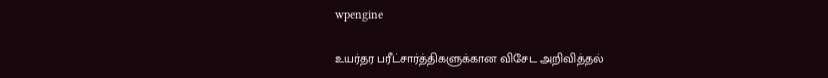wpengine

உயர்தர பரீட்சார்த்திகளுக்கான விசேட அறிவித்தல்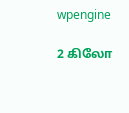wpengine

2 கிலோ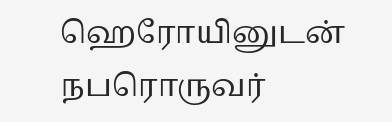ஹெரோயினுடன் நபரொருவர்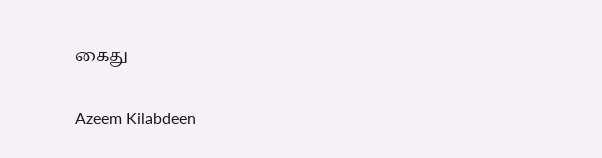கைது

Azeem Kilabdeen